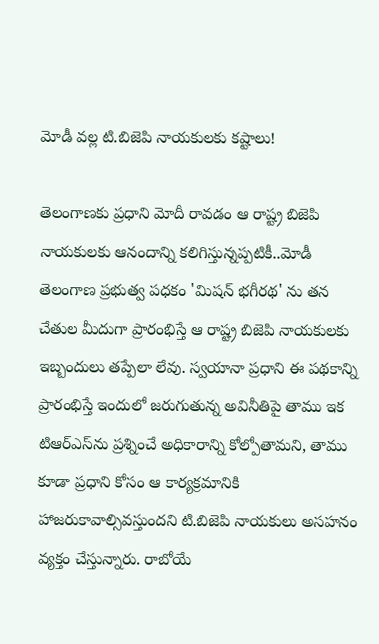మోడీ వల్ల టి.బిజెపి నాయకులకు కష్టాలు!

తెలంగాణకు ప్రధాని మోదీ రావడం ఆ రాష్ట్ర బిజెపి నాయకులకు ఆనందాన్ని కలిగిస్తున్నప్పటికీ..మోడీ తెలంగాణ ప్రభుత్వ పధకం 'మిషన్‌ భగీరథ' ను తన చేతుల మీదుగా ప్రారంభిస్తే ఆ రాష్ట్ర బిజెపి నాయకులకు ఇబ్బందులు తప్పేలా లేవు. స్వయానా ప్రధాని ఈ పథకాన్ని ప్రారంభిస్తే ఇందులో జరుగుతున్న అవినీతిపై తాము ఇక టిఆర్‌ఎస్‌ను ప్రశ్నించే అధికారాన్ని కోల్పోతామని, తాము కూడా ప్రధాని కోసం ఆ కార్యక్రమానికి హాజరుకావాల్సివస్తుందని టి.బిజెపి నాయకులు అసహనం వ్యక్తం చేస్తున్నారు. రాబోయే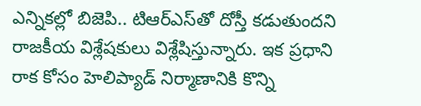ఎన్నికల్లో బిజెపి.. టిఆర్‌ఎస్‌తో దోస్తీ కడుతుందని రాజకీయ విశ్లేషకులు విశ్లేషిస్తున్నారు. ఇక ప్రధాని రాక కోసం హెలిప్యాడ్‌ నిర్మాణానికి కొన్ని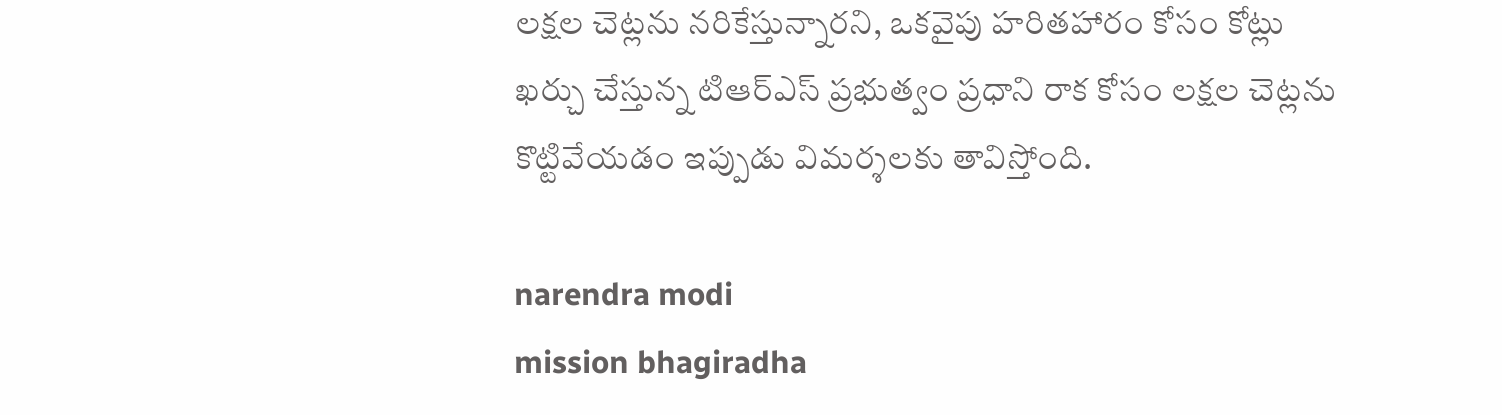లక్షల చెట్లను నరికేస్తున్నారని, ఒకవైపు హరితహారం కోసం కోట్లు ఖర్చు చేస్తున్న టిఆర్‌ఎస్‌ ప్రభుత్వం ప్రధాని రాక కోసం లక్షల చెట్లను కొట్టివేయడం ఇప్పుడు విమర్శలకు తావిస్తోంది.

narendra modi
mission bhagiradha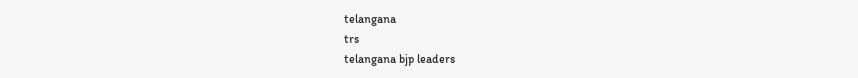telangana
trs
telangana bjp leaders